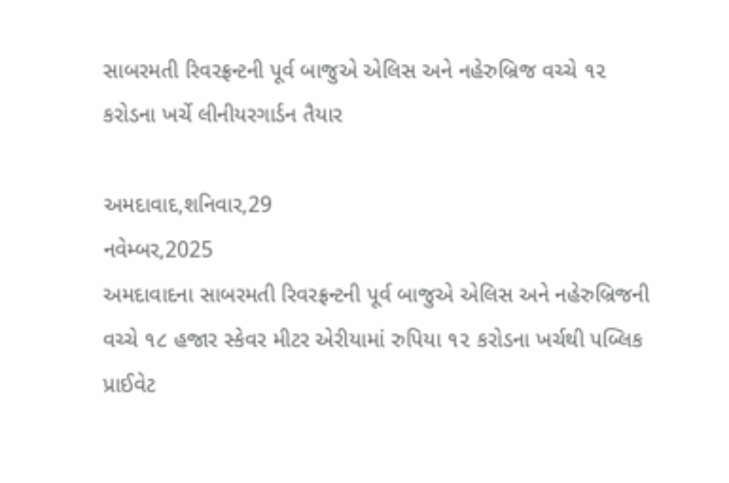સાબરમતી રિવરફ્રન્ટની પૂર્વ બાજુએ એલિસ અને નહેરુબ્રિજ વચ્ચે ૧૨ કરોડના ખર્ચે લીનીયરગાર્ડન તૈયાર

અમદાવાદ,શનિવાર,29
નવેમ્બર,2025
અમદાવાદના સાબરમતી રિવરફ્રન્ટની પૂર્વ બાજુએ એલિસ અને નહેરુબ્રિજની
વચ્ચે ૧૮ હજાર સ્કેવર મીટર એરીયામાં રુપિયા ૧૨ કરોડના ખર્ચથી પબ્લિક પ્રાઈવેટ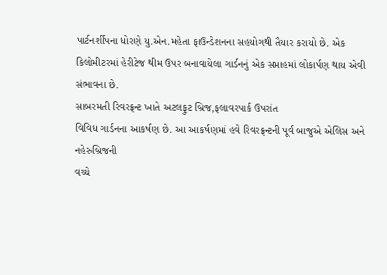પાર્ટનર્શીપના ધોરણે યુ.એન.મહેતા ફાઉન્ડેશનના સહયોગથી તૈયાર કરાયો છે. એક
કિલોમીટરમાં હેરીટેજ થીમ ઉપર બનાવાયેલા ગાર્ડનનું એક સપ્તાહમાં લોકાર્પણ થાય એવી
સંભાવના છે.
સાબરમતી રિવરફ્રન્ટ ખાતે અટલફુટ બ્રિજ,ફલાવરપાર્ક ઉપરાંત
વિવિધ ગાર્ડનના આકર્ષણ છે. આ આકર્ષણમાં હવે રિવરફ્રન્ટની પૂર્વ બાજુએ એલિસ અને નહેરુબ્રિજની
વચ્ચે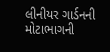લીનીયર ગાર્ડનની મોટાભાગની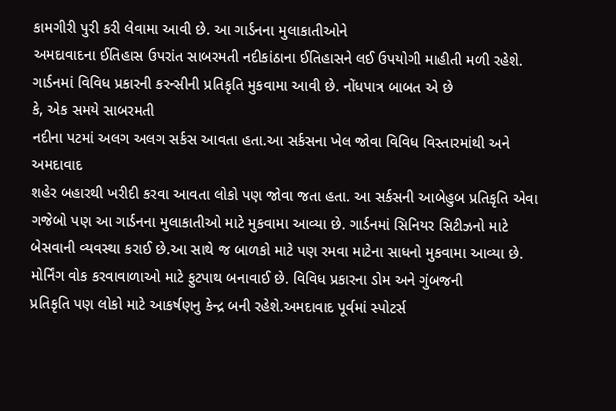કામગીરી પુરી કરી લેવામા આવી છે. આ ગાર્ડનના મુલાકાતીઓને
અમદાવાદના ઈતિહાસ ઉપરાંત સાબરમતી નદીકાંઠાના ઈતિહાસને લઈ ઉપયોગી માહીતી મળી રહેશે.
ગાર્ડનમાં વિવિધ પ્રકારની કરન્સીની પ્રતિકૃતિ મુકવામા આવી છે. નોંધપાત્ર બાબત એ છે
કે, એક સમયે સાબરમતી
નદીના પટમાં અલગ અલગ સર્કસ આવતા હતા.આ સર્કસના ખેલ જોવા વિવિધ વિસ્તારમાંથી અને અમદાવાદ
શહેર બહારથી ખરીદી કરવા આવતા લોકો પણ જોવા જતા હતા. આ સર્કસની આબેહુબ પ્રતિકૃતિ એવા
ગજેબો પણ આ ગાર્ડનના મુલાકાતીઓ માટે મુકવામા આવ્યા છે. ગાર્ડનમાં સિનિયર સિટીઝનો માટે
બેસવાની વ્યવસ્થા કરાઈ છે.આ સાથે જ બાળકો માટે પણ રમવા માટેના સાધનો મુકવામા આવ્યા છે.
મોર્નિંગ વોક કરવાવાળાઓ માટે ફુટપાથ બનાવાઈ છે. વિવિધ પ્રકારના ડોમ અને ગુંબજની
પ્રતિકૃતિ પણ લોકો માટે આકર્ષણનુ કેન્દ્ર બની રહેશે.અમદાવાદ પૂર્વમાં સ્પોટર્સ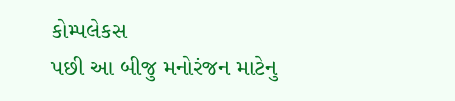કોમ્પલેકસ
પછી આ બીજુ મનોરંજન માટેનુ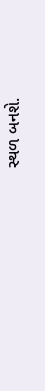સ્થળ બનશે.